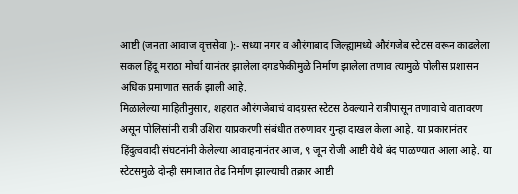आष्टी (जनता आवाज वृत्तसेवा ):- सध्या नगर व औरंगाबाद जिल्ह्यामध्ये औरंगजेब स्टेटस वरून काढलेला सकल हिंदू मराठा मोर्चा यानंतर झालेला दगडफेकीमुळे निर्माण झालेला तणाव त्यामुळे पोलीस प्रशासन अधिक प्रमाणात सतर्क झाली आहे.
मिळालेल्या माहितीनुसार, शहरात औरंगजेबाचं वादग्रस्त स्टेटस ठेवल्याने रात्रीपासून तणावाचे वातावरण असून पोलिसांनी रात्री उशिरा याप्रकरणी संबंधीत तरुणावर गुन्हा दाखल केला आहे. या प्रकारानंतर हिंदुत्ववादी संघटनांनी केलेल्या आवाहनानंतर आज, ९ जून रोजी आष्टी येथे बंद पाळण्यात आला आहे. या स्टेटसमुळे दोन्ही समाजात तेढ निर्माण झाल्याची तक्रार आष्टी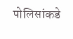पोलिसांकडे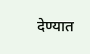देण्यात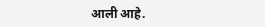आली आहे.